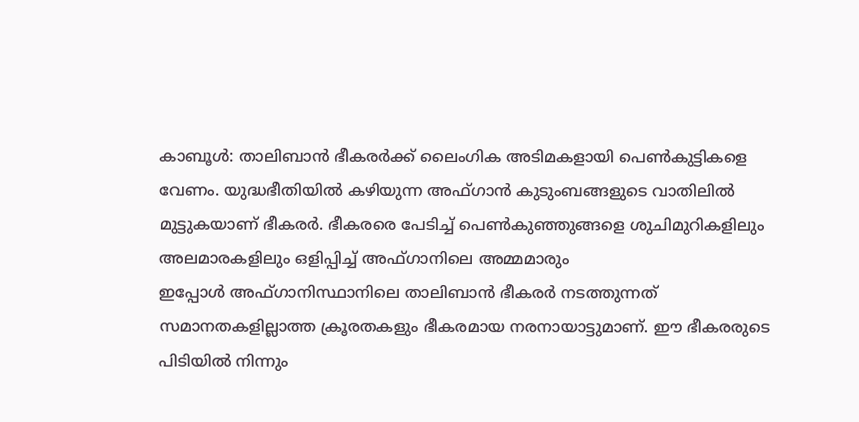കാബൂൾ: താലിബാൻ ഭീകരർക്ക് ലൈംഗിക അടിമകളായി പെൺകുട്ടികളെ വേണം. യുദ്ധഭീതിയിൽ കഴിയുന്ന അഫ്ഗാൻ കുടുംബങ്ങളുടെ വാതിലിൽ മുട്ടുകയാണ് ഭീകരർ. ഭീകരരെ പേടിച്ച് പെൺകുഞ്ഞുങ്ങളെ ശുചിമുറികളിലും അലമാരകളിലും ഒളിപ്പിച്ച് അഫ്ഗാനിലെ അമ്മമാരും
ഇപ്പോൾ അഫ്ഗാനിസ്ഥാനിലെ താലിബാൻ ഭീകരർ നടത്തുന്നത് സമാനതകളില്ലാത്ത ക്രൂരതകളും ഭീകരമായ നരനായാട്ടുമാണ്. ഈ ഭീകരരുടെ പിടിയിൽ നിന്നും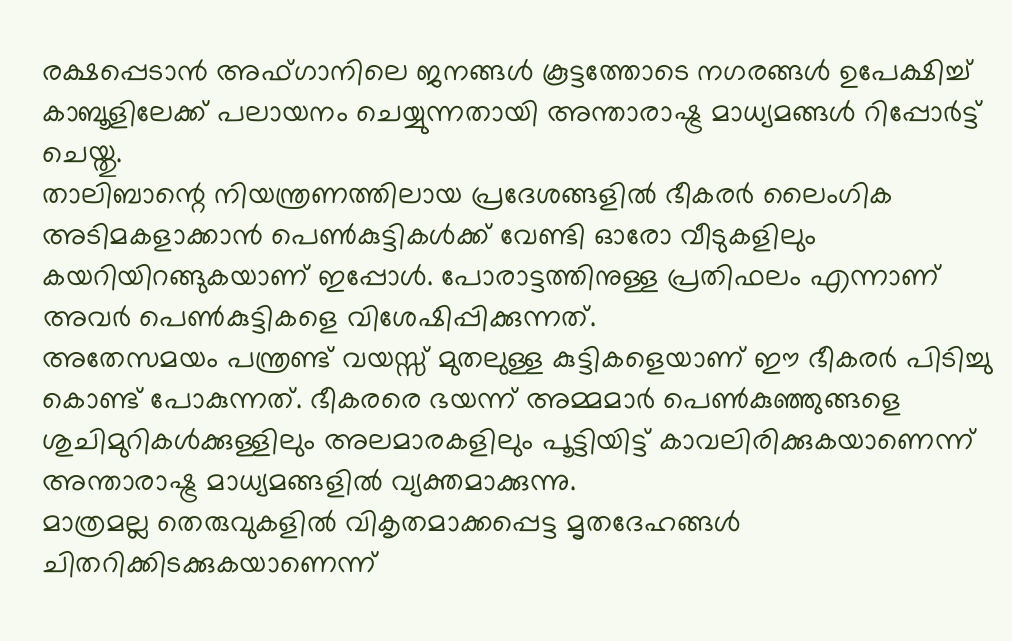രക്ഷപ്പെടാൻ അഫ്ഗാനിലെ ജനങ്ങൾ കൂട്ടത്തോടെ നഗരങ്ങൾ ഉപേക്ഷിച്ച് കാബൂളിലേക്ക് പലായനം ചെയ്യുന്നതായി അന്താരാഷ്ട്ര മാധ്യമങ്ങൾ റിപ്പോർട്ട് ചെയ്തു.
താലിബാന്റെ നിയന്ത്രണത്തിലായ പ്രദേശങ്ങളിൽ ഭീകരർ ലൈംഗിക അടിമകളാക്കാൻ പെൺകുട്ടികൾക്ക് വേണ്ടി ഓരോ വീടുകളിലും കയറിയിറങ്ങുകയാണ് ഇപ്പോൾ. പോരാട്ടത്തിനുള്ള പ്രതിഫലം എന്നാണ് അവർ പെൺകുട്ടികളെ വിശേഷിപ്പിക്കുന്നത്.
അതേസമയം പന്ത്രണ്ട് വയസ്സ് മുതലുള്ള കുട്ടികളെയാണ് ഈ ഭീകരർ പിടിച്ചു കൊണ്ട് പോകുന്നത്. ഭീകരരെ ഭയന്ന് അമ്മമാർ പെൺകുഞ്ഞുങ്ങളെ ശുചിമുറികൾക്കുള്ളിലും അലമാരകളിലും പൂട്ടിയിട്ട് കാവലിരിക്കുകയാണെന്ന് അന്താരാഷ്ട്ര മാധ്യമങ്ങളിൽ വ്യക്തമാക്കുന്നു.
മാത്രമല്ല തെരുവുകളിൽ വികൃതമാക്കപ്പെട്ട മൃതദേഹങ്ങൾ ചിതറിക്കിടക്കുകയാണെന്ന്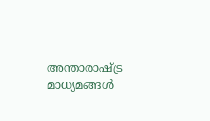അന്താരാഷ്ട്ര മാധ്യമങ്ങൾ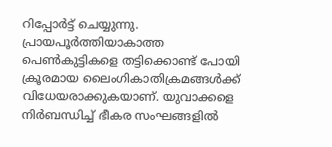റിപ്പോർട്ട് ചെയ്യുന്നു. പ്രായപൂർത്തിയാകാത്ത പെൺകുട്ടികളെ തട്ടിക്കൊണ്ട് പോയി ക്രൂരമായ ലൈംഗികാതിക്രമങ്ങൾക്ക് വിധേയരാക്കുകയാണ്. യുവാക്കളെ നിർബന്ധിച്ച് ഭീകര സംഘങ്ങളിൽ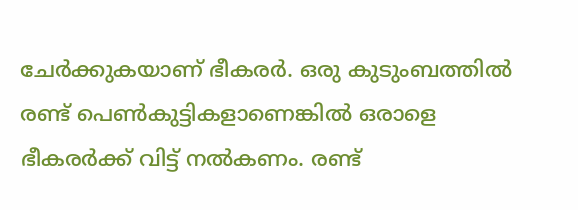ചേർക്കുകയാണ് ഭീകരർ. ഒരു കുടുംബത്തിൽ രണ്ട് പെൺകുട്ടികളാണെങ്കിൽ ഒരാളെ ഭീകരർക്ക് വിട്ട് നൽകണം. രണ്ട്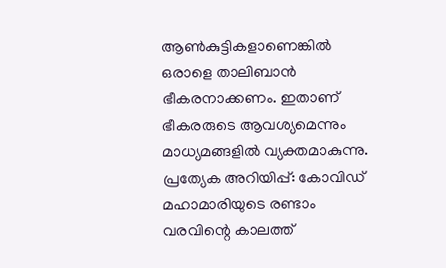ആൺകുട്ടികളാണെങ്കിൽ ഒരാളെ താലിബാൻ ഭീകരനാക്കണം. ഇതാണ് ഭീകരരുടെ ആവശ്യമെന്നും മാധ്യമങ്ങളിൽ വ്യക്തമാകുന്നു.
പ്രത്യേക അറിയിപ്പ്: കോവിഡ് മഹാമാരിയുടെ രണ്ടാം വരവിന്റെ കാലത്ത്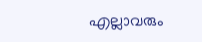എല്ലാവരും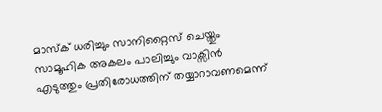മാസ്ക് ധരിച്ചും സാനിറ്റൈസ് ചെയ്തും സാമൂഹിക അകലം പാലിച്ചും വാക്സിൻ എടുത്തും പ്രതിരോധത്തിന് തയ്യാറാവണമെന്ന്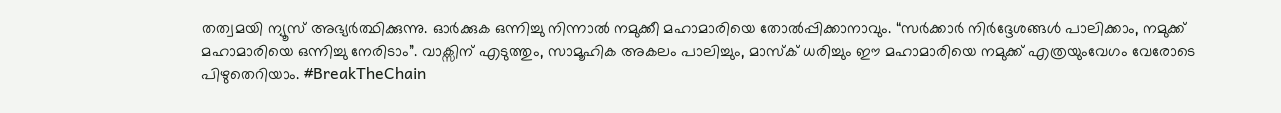തത്വമയി ന്യൂസ് അഭ്യർത്ഥിക്കുന്നു. ഓർക്കുക ഒന്നിച്ചു നിന്നാൽ നമുക്കീ മഹാമാരിയെ തോൽപ്പിക്കാനാവും. “സർക്കാർ നിർദ്ദേശങ്ങൾ പാലിക്കാം, നമുക്ക് മഹാമാരിയെ ഒന്നിച്ചു നേരിടാം”. വാക്സിന് എടുത്തും, സാമൂഹിക അകലം പാലിച്ചും, മാസ്ക് ധരിച്ചും ഈ മഹാമാരിയെ നമുക്ക് എത്രയുംവേഗം വേരോടെ പിഴുതെറിയാം. #BreakTheChain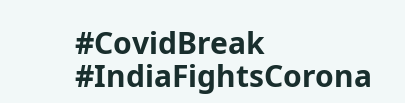#CovidBreak #IndiaFightsCorona